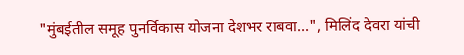"मुंबईतील समूह पुनर्विकास योजना देशभर राबवा...", मिलिंद देवरा यांची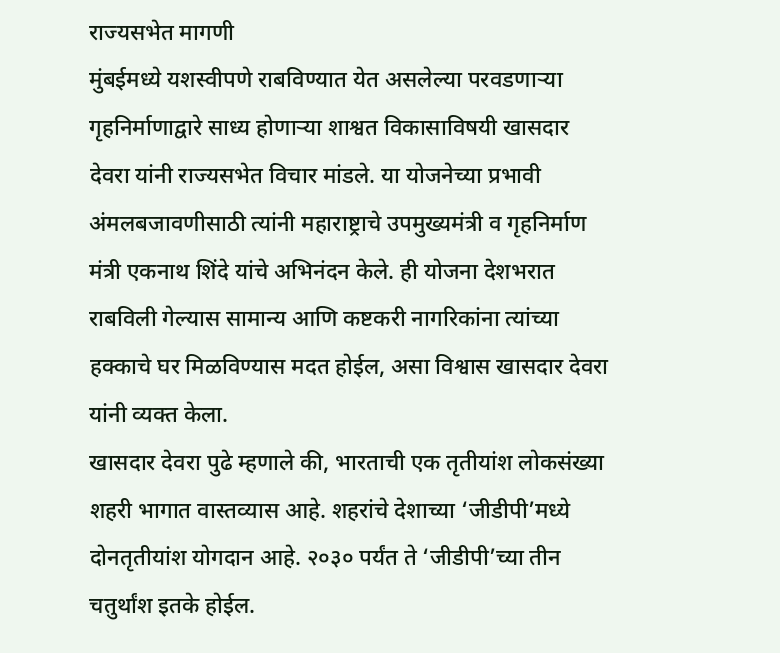राज्यसभेत मागणी
मुंबईमध्ये यशस्वीपणे राबविण्यात येत असलेल्या परवडणाऱ्या गृहनिर्माणाद्वारे साध्य होणाऱ्या शाश्वत विकासाविषयी खासदार देवरा यांनी राज्यसभेत विचार मांडले. या योजनेच्या प्रभावी अंमलबजावणीसाठी त्यांनी महाराष्ट्राचे उपमुख्यमंत्री व गृहनिर्माण मंत्री एकनाथ शिंदे यांचे अभिनंदन केले. ही योजना देशभरात राबविली गेल्यास सामान्य आणि कष्टकरी नागरिकांना त्यांच्या हक्काचे घर मिळविण्यास मदत होईल, असा विश्वास खासदार देवरा यांनी व्यक्त केला.
खासदार देवरा पुढे म्हणाले की, भारताची एक तृतीयांश लोकसंख्या शहरी भागात वास्तव्यास आहे. शहरांचे देशाच्या ‘जीडीपी’मध्ये दोनतृतीयांश योगदान आहे. २०३० पर्यंत ते ‘जीडीपी’च्या तीन चतुर्थांश इतके होईल.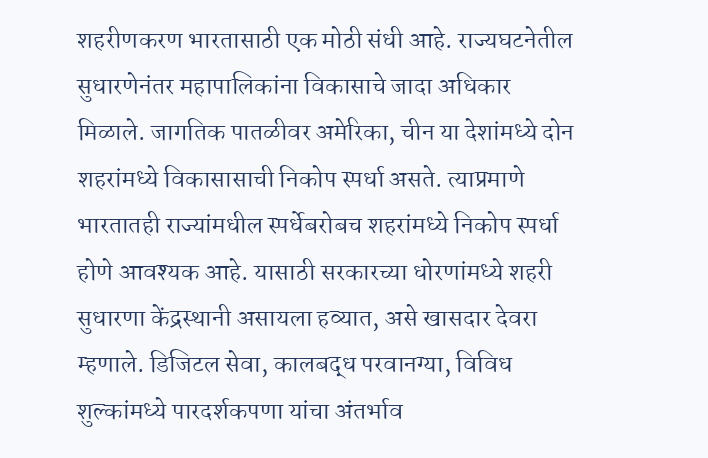शहरीणकरण भारतासाठी एक मोठी संधी आहे. राज्यघटनेतील सुधारणेनंतर महापालिकांना विकासाचे जादा अधिकार मिळाले. जागतिक पातळीवर अमेरिका, चीन या देशांमध्ये दोन शहरांमध्ये विकासासाची निकोप स्पर्धा असते. त्याप्रमाणे भारतातही राज्यांमधील स्पर्धेबरोबच शहरांमध्ये निकोप स्पर्धा होणे आवश्यक आहे. यासाठी सरकारच्या धोरणांमध्ये शहरी सुधारणा केंद्रस्थानी असायला हव्यात, असे खासदार देवरा म्हणाले. डिजिटल सेवा, कालबद्ध परवानग्या, विविध शुल्कांमध्ये पारदर्शकपणा यांचा अंतर्भाव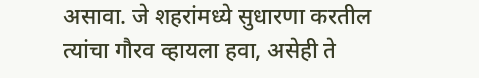असावा. जे शहरांमध्ये सुधारणा करतील त्यांचा गौरव व्हायला हवा, असेही ते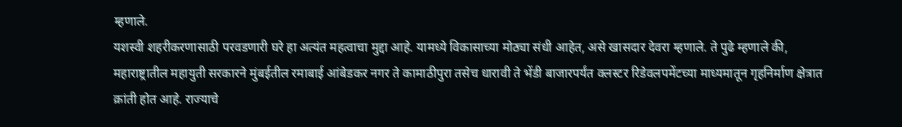म्हणाले.
यशस्वी शहरीकरणासाठी परवडणारी घरे हा अत्यंत महत्वाचा मुद्दा आहे. यामध्ये विकासाच्या मोठ्या संधी आहेत, असे खासदार देवरा म्हणाले. ते पुढे म्हणाले की, महाराष्ट्रातील महायुती सरकारने मुंबईतील रमाबाई आंबेडकर नगर ते कामाठीपुरा तसेच धारावी ते भेंडी बाजारपर्यंत क्लस्टर रिडेवलपमेंटच्या माध्यमातून गृहनिर्माण क्षेत्रात क्रांती होत आहे. राज्याचे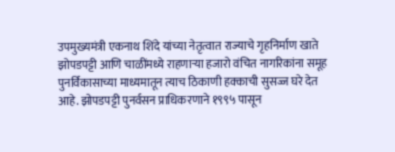उपमुख्यमंत्री एकनाथ शिंदे यांच्या नेतृत्वात राज्याचे गृहनिर्माण खाते झोपडपट्टी आणि चाळींमध्ये राहणाऱ्या हजारो वंचित नागरिकांना समूह पुनर्विकासाच्या माध्यमातून त्याच ठिकाणी हक्काची सुसज्ज घरे देत आहे. झोपडपट्टी पुनर्वसन प्राधिकरणाने १९९५ पासून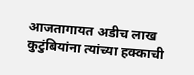आजतागायत अडीच लाख कुटुंबियांना त्यांच्या हक्काची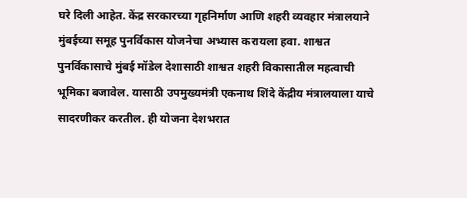घरे दिली आहेत. केंद्र सरकारच्या गृहनिर्माण आणि शहरी व्यवहार मंत्रालयाने मुंबईच्या समूह पुनर्विकास योजनेचा अभ्यास करायला हवा. शाश्वत पुनर्विकासाचे मुंबई मॉडेल देशासाठी शाश्वत शहरी विकासातील महत्वाची भूमिका बजावेल. यासाठी उपमुख्यमंत्री एकनाथ शिंदे केंद्रीय मंत्रालयाला याचे सादरणीकर करतील. ही योजना देशभरात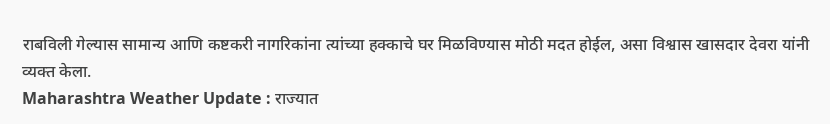राबविली गेल्यास सामान्य आणि कष्टकरी नागरिकांना त्यांच्या हक्काचे घर मिळविण्यास मोठी मदत होईल, असा विश्वास खासदार देवरा यांनी व्यक्त केला.
Maharashtra Weather Update : राज्यात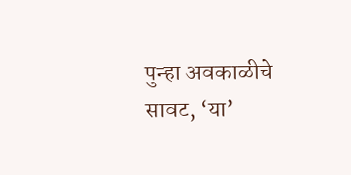पुन्हा अवकाळीचे सावट, ‘या’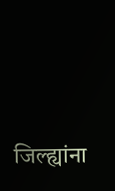जिल्ह्यांना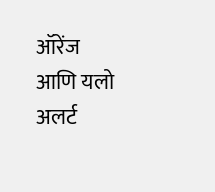ऑरेंज आणि यलो अलर्ट